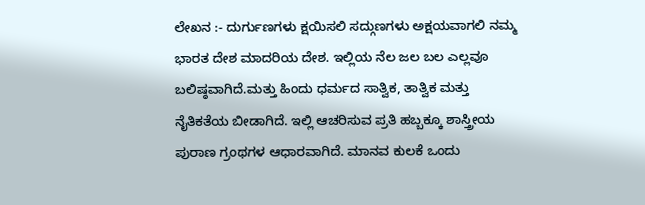ಲೇಖನ :- ದುರ್ಗುಣಗಳು ಕ್ಷಯಿಸಲಿ ಸದ್ಗುಣಗಳು ಅಕ್ಷಯವಾಗಲಿ ನಮ್ಮ ಭಾರತ ದೇಶ ಮಾದರಿಯ ದೇಶ. ಇಲ್ಲಿಯ ನೆಲ ಜಲ ಬಲ ಎಲ್ಲವೂ ಬಲಿಷ್ಠವಾಗಿದೆ.ಮತ್ತು ಹಿಂದು ಧರ್ಮದ ಸಾತ್ವಿಕ, ತಾತ್ವಿಕ ಮತ್ತು ನೈತಿಕತೆಯ ಬೀಡಾಗಿದೆ. ಇಲ್ಲಿ ಆಚರಿಸುವ ಪ್ರತಿ ಹಬ್ಬಕ್ಕೂ ಶಾಸ್ತ್ರೀಯ ಪುರಾಣ ಗ್ರಂಥಗಳ ಆಧಾರವಾಗಿದೆ. ಮಾನವ ಕುಲಕೆ ಒಂದು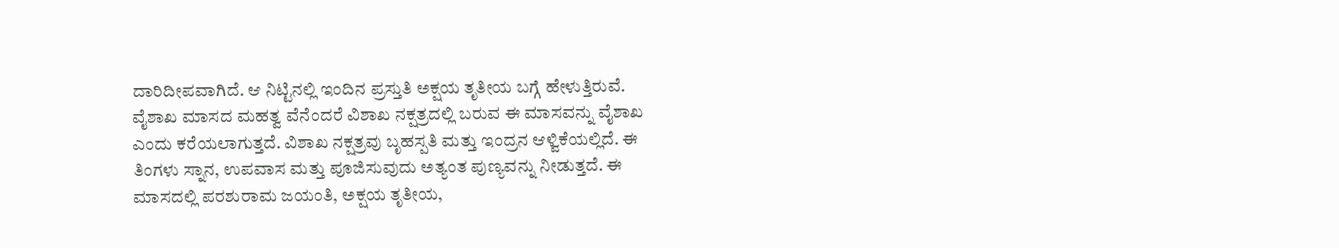ದಾರಿದೀಪವಾಗಿದೆ. ಆ ನಿಟ್ಟಿನಲ್ಲಿ ಇಂದಿನ ಪ್ರಸ್ತುತಿ ಅಕ್ಷಯ ತೃತೀಯ ಬಗ್ಗೆ ಹೇಳುತ್ತಿರುವೆ. ವೈಶಾಖ ಮಾಸದ ಮಹತ್ವ ವೆನೆಂದರೆ ವಿಶಾಖ ನಕ್ಷತ್ರದಲ್ಲಿ ಬರುವ ಈ ಮಾಸವನ್ನು ವೈಶಾಖ ಎಂದು ಕರೆಯಲಾಗುತ್ತದೆ. ವಿಶಾಖ ನಕ್ಷತ್ರವು ಬೃಹಸ್ಪತಿ ಮತ್ತು ಇಂದ್ರನ ಆಳ್ವಿಕೆಯಲ್ಲಿದೆ. ಈ ತಿಂಗಳು ಸ್ನಾನ, ಉಪವಾಸ ಮತ್ತು ಪೂಜಿಸುವುದು ಅತ್ಯಂತ ಪುಣ್ಯವನ್ನು ನೀಡುತ್ತದೆ. ಈ ಮಾಸದಲ್ಲಿ ಪರಶುರಾಮ ಜಯಂತಿ, ಅಕ್ಷಯ ತೃತೀಯ,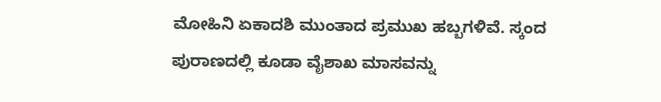ಮೋಹಿನಿ ಏಕಾದಶಿ ಮುಂತಾದ ಪ್ರಮುಖ ಹಬ್ಬಗಳಿವೆ. ಸ್ಕಂದ ಪುರಾಣದಲ್ಲಿ ಕೂಡಾ ವೈಶಾಖ ಮಾಸವನ್ನು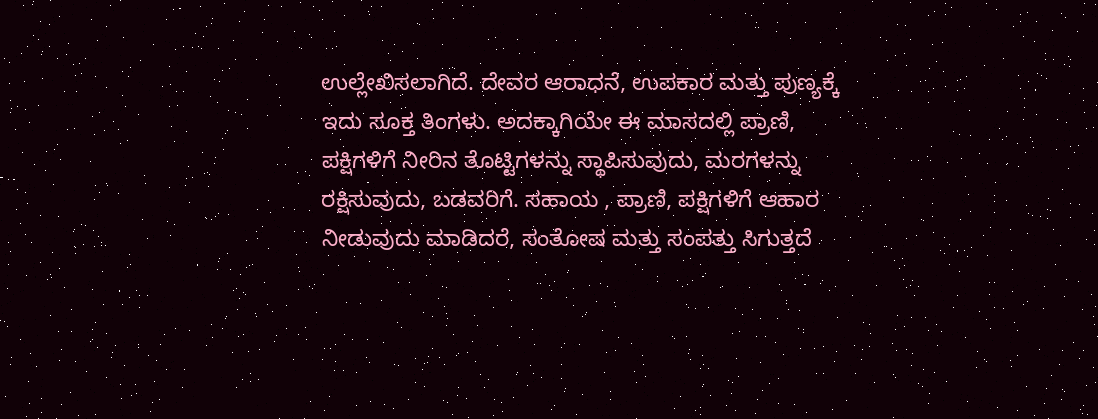ಉಲ್ಲೇಖಿಸಲಾಗಿದೆ. ದೇವರ ಆರಾಧನೆ, ಉಪಕಾರ ಮತ್ತು ಪುಣ್ಯಕ್ಕೆ ಇದು ಸೂಕ್ತ ತಿಂಗಳು. ಅದಕ್ಕಾಗಿಯೇ ಈ ಮಾಸದಲ್ಲಿ ಪ್ರಾಣಿ, ಪಕ್ಷಿಗಳಿಗೆ ನೀರಿನ ತೊಟ್ಟಿಗಳನ್ನು ಸ್ಥಾಪಿಸುವುದು, ಮರಗಳನ್ನು ರಕ್ಷಿಸುವುದು, ಬಡವರಿಗೆ. ಸಹಾಯ , ಪ್ರಾಣಿ, ಪಕ್ಷಿಗಳಿಗೆ ಆಹಾರ ನೀಡುವುದು ಮಾಡಿದರೆ, ಸಂತೋಷ ಮತ್ತು ಸಂಪತ್ತು ಸಿಗುತ್ತದೆ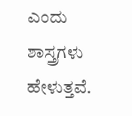ಎಂದು ಶಾಸ್ತ್ರಗಳು ಹೇಳುತ್ತವೆ.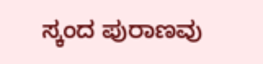ಸ್ಕಂದ ಪುರಾಣವು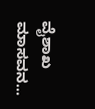ವೈಶಾಖ ಮಾಸವನ...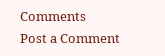Comments
Post a Comment